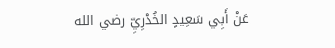عَنْ أَبِي سَعِيدٍ الخُدْرِيِّ رضي الله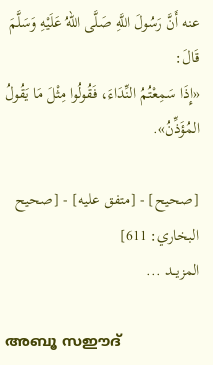عنه أَنَّ رَسُولَ اللَّهِ صَلَّى اللهُ عَلَيْهِ وَسَلَّمَ قَالَ:
«إِذَا سَمِعْتُمُ النِّدَاءَ، فَقُولُوا مِثْلَ مَا يَقُولُ المُؤَذِّنُ».

[صحيح] - [متفق عليه] - [صحيح البخاري: 611]
المزيــد ...

അബൂ സഈദ്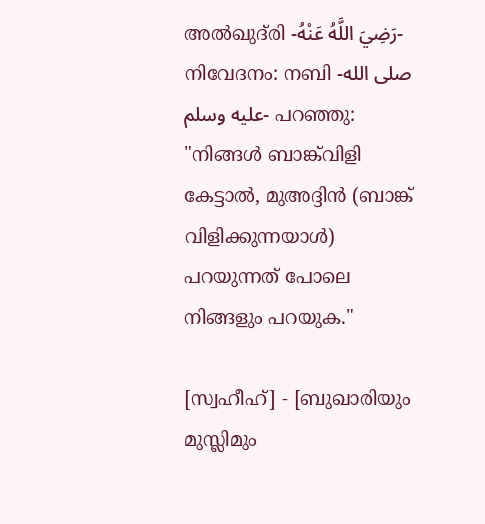അൽഖുദ്‌രി -رَضِيَ اللَّهُ عَنْهُ- നിവേദനം: നബി -صلى الله عليه وسلم- പറഞ്ഞു:
"നിങ്ങൾ ബാങ്ക്‌വിളി കേട്ടാൽ, മുഅദ്ദിൻ (ബാങ്ക് വിളിക്കുന്നയാൾ) പറയുന്നത് പോലെ നിങ്ങളും പറയുക."

[സ്വഹീഹ്] - [ബുഖാരിയും മുസ്ലിമും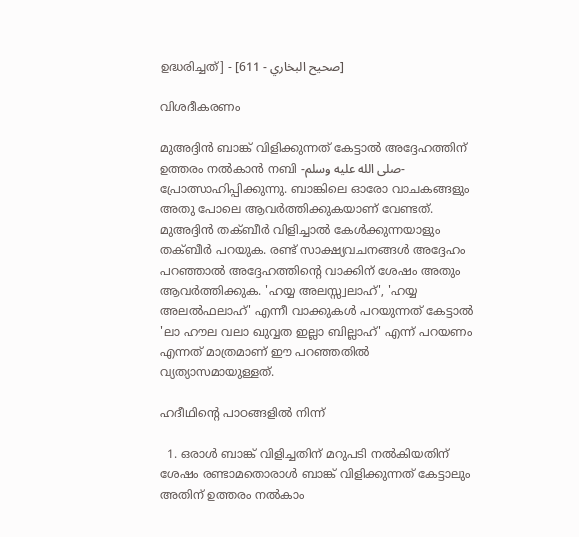ഉദ്ധരിച്ചത്] - [صحيح البخاري - 611]

വിശദീകരണം

മുഅദ്ദിൻ ബാങ്ക് വിളിക്കുന്നത് കേട്ടാൽ അദ്ദേഹത്തിന് ഉത്തരം നൽകാൻ നബി -صلى الله عليه وسلم- പ്രോത്സാഹിപ്പിക്കുന്നു. ബാങ്കിലെ ഓരോ വാചകങ്ങളും അതു പോലെ ആവർത്തിക്കുകയാണ് വേണ്ടത്. മുഅദ്ദിൻ തക്ബീർ വിളിച്ചാൽ കേൾക്കുന്നയാളും തക്ബീർ പറയുക. രണ്ട് സാക്ഷ്യവചനങ്ങൾ അദ്ദേഹം പറഞ്ഞാൽ അദ്ദേഹത്തിൻ്റെ വാക്കിന് ശേഷം അതും ആവർത്തിക്കുക. 'ഹയ്യ അലസ്സ്വലാഹ്', 'ഹയ്യ അലൽഫലാഹ്' എന്നീ വാക്കുകൾ പറയുന്നത് കേട്ടാൽ 'ലാ ഹൗല വലാ ഖുവ്വത ഇല്ലാ ബില്ലാഹ്' എന്ന് പറയണം എന്നത് മാത്രമാണ് ഈ പറഞ്ഞതിൽ വ്യത്യാസമായുള്ളത്.

ഹദീഥിൻ്റെ പാഠങ്ങളിൽ നിന്ന്

  1. ഒരാൾ ബാങ്ക് വിളിച്ചതിന് മറുപടി നൽകിയതിന് ശേഷം രണ്ടാമതൊരാൾ ബാങ്ക് വിളിക്കുന്നത് കേട്ടാലും അതിന് ഉത്തരം നൽകാം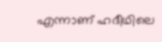എന്നാണ് ഹദീഥിലെ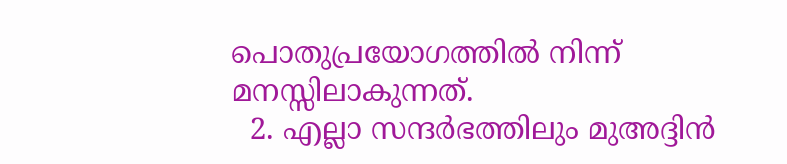പൊതുപ്രയോഗത്തിൽ നിന്ന് മനസ്സിലാകുന്നത്.
  2. എല്ലാ സന്ദർഭത്തിലും മുഅദ്ദിൻ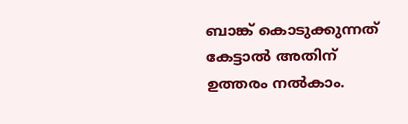ബാങ്ക് കൊടുക്കുന്നത് കേട്ടാൽ അതിന് ഉത്തരം നൽകാം.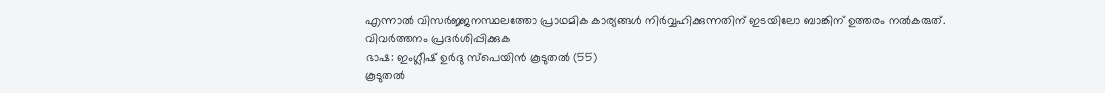എന്നാൽ വിസർജ്ജനസ്ഥലത്തോ പ്രാഥമിക കാര്യങ്ങൾ നിർവ്വഹിക്കുന്നതിന് ഇടയിലോ ബാങ്കിന് ഉത്തരം നൽകരുത്.
വിവർത്തനം പ്രദർശിപ്പിക്കുക
ഭാഷ: ഇംഗ്ലീഷ് ഉർദു സ്‌പെയിൻ കൂടുതൽ (55)
കൂടുതൽ